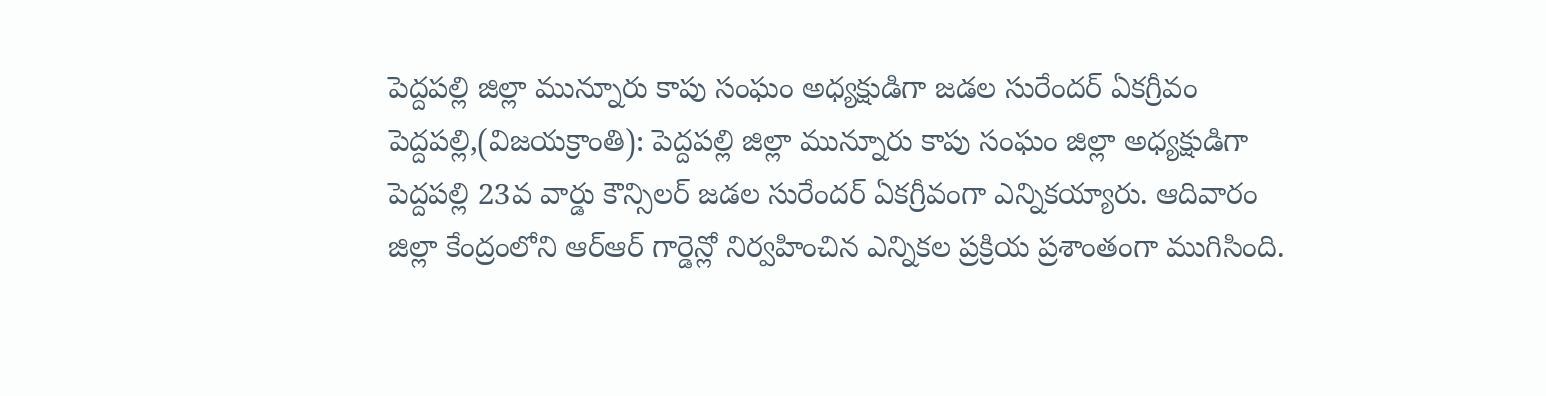పెద్దపల్లి జిల్లా మున్నూరు కాపు సంఘం అధ్యక్షుడిగా జడల సురేందర్ ఏకగ్రీవం
పెద్దపల్లి,(విజయక్రాంతి): పెద్దపల్లి జిల్లా మున్నూరు కాపు సంఘం జిల్లా అధ్యక్షుడిగా పెద్దపల్లి 23వ వార్డు కౌన్సిలర్ జడల సురేందర్ ఏకగ్రీవంగా ఎన్నికయ్యారు. ఆదివారం జిల్లా కేంద్రంలోని ఆర్ఆర్ గార్డెన్లో నిర్వహించిన ఎన్నికల ప్రక్రియ ప్రశాంతంగా ముగిసింది.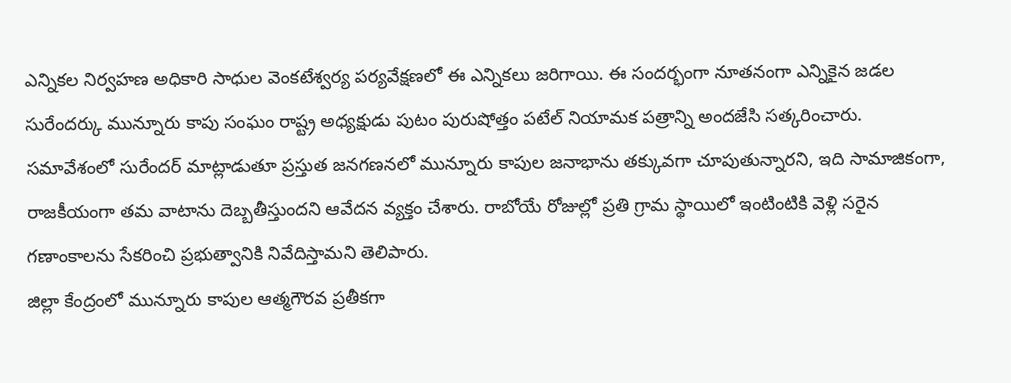ఎన్నికల నిర్వహణ అధికారి సాధుల వెంకటేశ్వర్య పర్యవేక్షణలో ఈ ఎన్నికలు జరిగాయి. ఈ సందర్భంగా నూతనంగా ఎన్నికైన జడల సురేందర్కు మున్నూరు కాపు సంఘం రాష్ట్ర అధ్యక్షుడు పుటం పురుషోత్తం పటేల్ నియామక పత్రాన్ని అందజేసి సత్కరించారు.
సమావేశంలో సురేందర్ మాట్లాడుతూ ప్రస్తుత జనగణనలో మున్నూరు కాపుల జనాభాను తక్కువగా చూపుతున్నారని, ఇది సామాజికంగా, రాజకీయంగా తమ వాటాను దెబ్బతీస్తుందని ఆవేదన వ్యక్తం చేశారు. రాబోయే రోజుల్లో ప్రతి గ్రామ స్థాయిలో ఇంటింటికి వెళ్లి సరైన గణాంకాలను సేకరించి ప్రభుత్వానికి నివేదిస్తామని తెలిపారు.
జిల్లా కేంద్రంలో మున్నూరు కాపుల ఆత్మగౌరవ ప్రతీకగా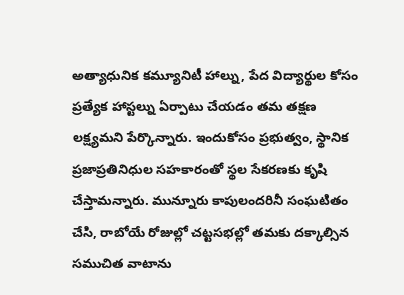అత్యాధునిక కమ్యూనిటీ హాల్ను, పేద విద్యార్థుల కోసం ప్రత్యేక హాస్టల్ను ఏర్పాటు చేయడం తమ తక్షణ లక్ష్యమని పేర్కొన్నారు. ఇందుకోసం ప్రభుత్వం, స్థానిక ప్రజాప్రతినిధుల సహకారంతో స్థల సేకరణకు కృషి చేస్తామన్నారు. మున్నూరు కాపులందరినీ సంఘటితం చేసి, రాబోయే రోజుల్లో చట్టసభల్లో తమకు దక్కాల్సిన సముచిత వాటాను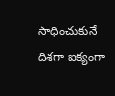సాధించుకునే దిశగా ఐక్యంగా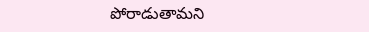పోరాడుతామని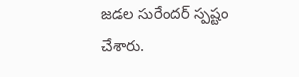జడల సురేందర్ స్పష్టం చేశారు.